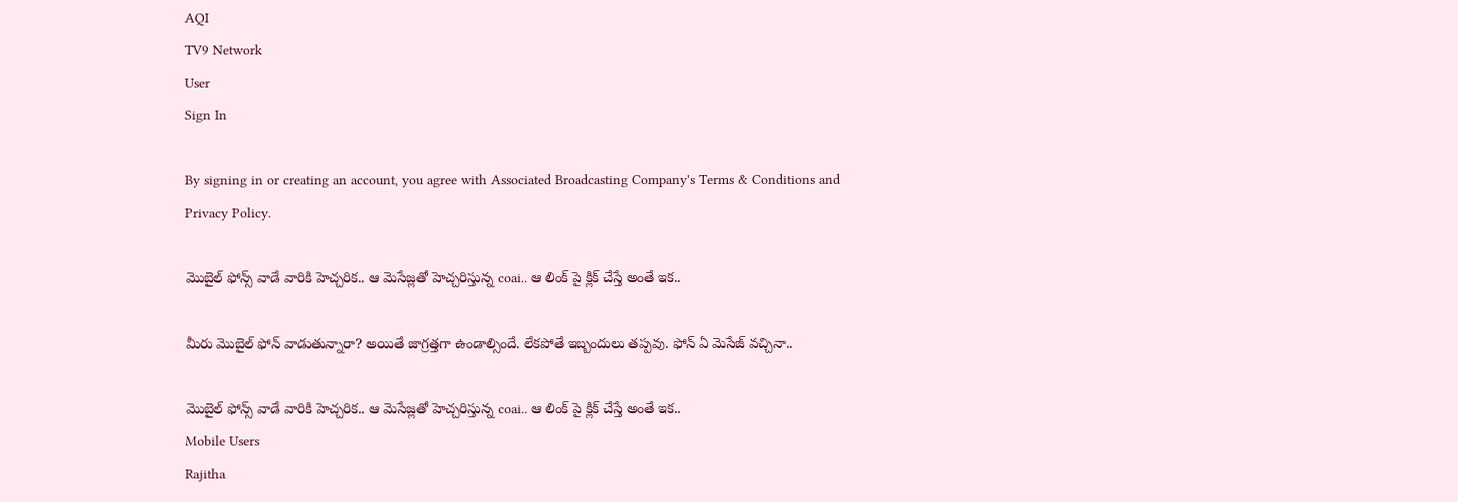AQI
TV9 Network
User
Sign In

By signing in or creating an account, you agree with Associated Broadcasting Company's Terms & Conditions and Privacy Policy.

మొబైల్ ఫోన్స్ వాడే వారికి హెచ్చరిక.. ఆ మెసేజ్లతో హెచ్చరిస్తున్న coai.. ఆ లింక్ పై క్లిక్ చేస్తే అంతే ఇక..

మీరు మొబైల్ ఫోన్ వాడుతున్నారా? అయితే జాగ్రత్తగా ఉండాల్సిందే. లేకపోతే ఇబ్బందులు తప్పవు. ఫోన్ ఏ మెసేజ్ వచ్చినా..

మొబైల్ ఫోన్స్ వాడే వారికి హెచ్చరిక.. ఆ మెసేజ్లతో హెచ్చరిస్తున్న coai.. ఆ లింక్ పై క్లిక్ చేస్తే అంతే ఇక..
Mobile Users
Rajitha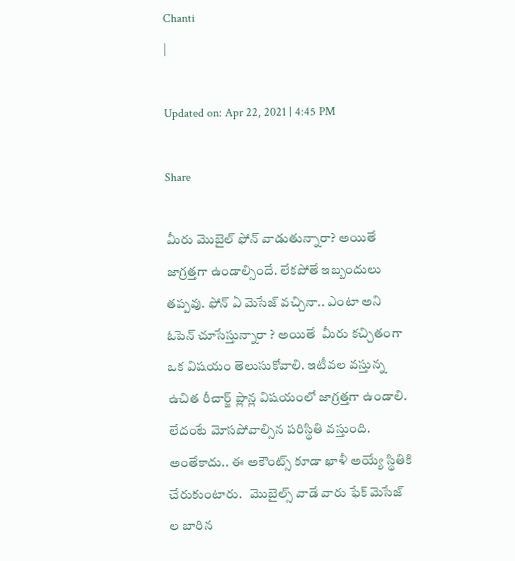Chanti
|

Updated on: Apr 22, 2021 | 4:45 PM

Share

మీరు మొబైల్ ఫోన్ వాడుతున్నారా? అయితే జాగ్రత్తగా ఉండాల్సిందే. లేకపోతే ఇబ్బందులు తప్పవు. ఫోన్ ఏ మెసేజ్ వచ్చినా.. ఎంటా అని ఓపెన్ చూసేస్తున్నారా ? అయితే  మీరు కచ్చితంగా ఒక విషయం తెలుసుకోవాలి. ఇటీవల వస్తున్న ఉచిత రీచార్జ్ ప్లాన్ల విషయంలో జాగ్రత్తగా ఉండాలి. లేదంటే మోసపోవాల్సిన పరిస్థితి వస్తుంది. అంతేకాదు.. ఈ అకౌంట్స్ కూడా ఖాళీ అయ్యే స్థితికి చేరుకుంటారు.   మొబైల్స్ వాడే వారు ఫేక్ మెసేజ్ ల బారిన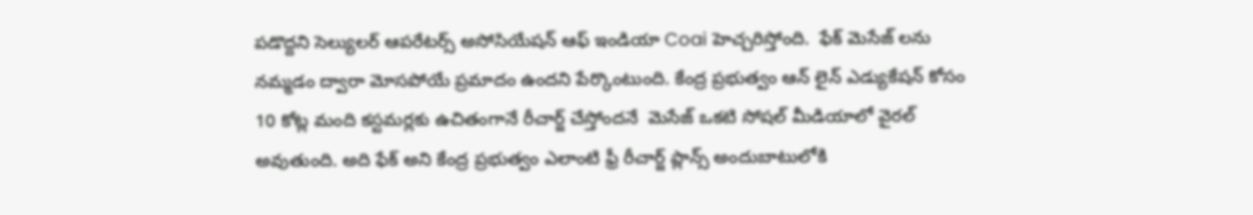పడొద్దని సెల్యులర్ ఆపరేటర్స్ అసోసియేషన్ ఆఫ్ ఇండియా Coai హెచ్చరిస్తోంది.  ఫేక్ మెసేజ్ లను నమ్మడం ద్వారా మోసపోయే ప్రమాదం ఉందని పేర్కొంటుంది. కేంద్ర ప్రభుత్వం ఆన్ లైన్ ఎడ్యుకేషన్ కోసం 10 కోట్ల మంది కస్టమర్లకు ఉచితంగానే రీచార్జ్ చేస్తోందనే  మెసేజ్ ఒకటి సోషల్ మీడియాలో వైరల్ అవుతుంది. అది ఫేక్ అని కేంద్ర ప్రభుత్వం ఎలాంటి ఫ్రీ రీచార్జ్ ప్లాన్స్ అందుబాటులోకి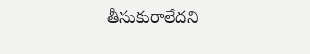తీసుకురాలేదని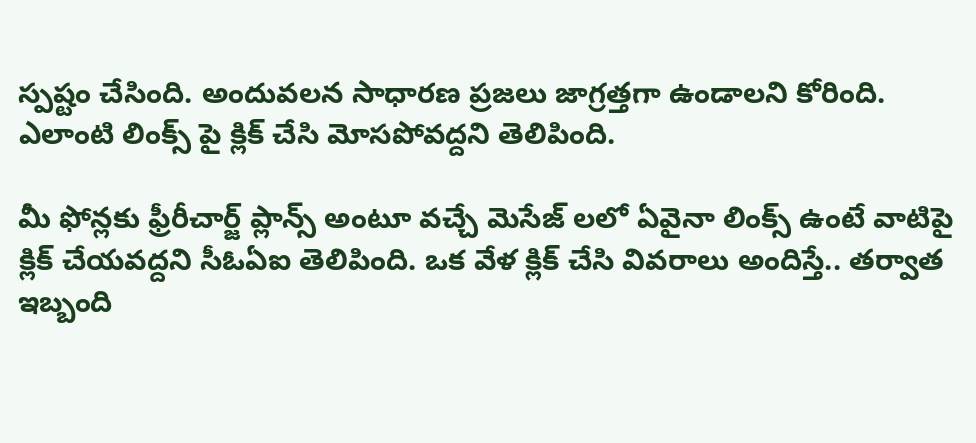స్పష్టం చేసింది. అందువలన సాధారణ ప్రజలు జాగ్రత్తగా ఉండాలని కోరింది. ఎలాంటి లింక్స్ పై క్లిక్ చేసి మోసపోవద్దని తెలిపింది.

మీ ఫోన్లకు ఫ్రీరీచార్జ్ ప్లాన్స్ అంటూ వచ్చే మెసేజ్ లలో ఏవైనా లింక్స్ ఉంటే వాటిపై క్లిక్ చేయవద్దని సీఓఏఐ తెలిపింది. ఒక వేళ క్లిక్ చేసి వివరాలు అందిస్తే.. తర్వాత ఇబ్బంది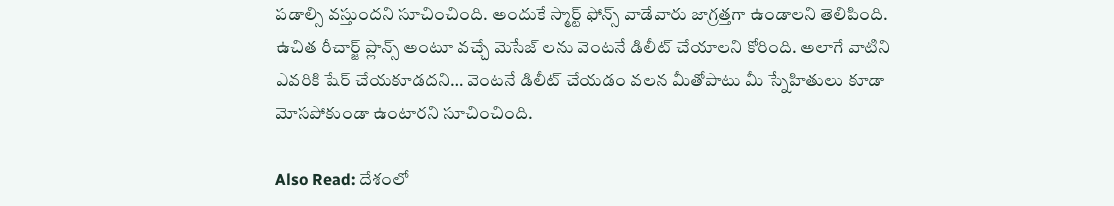పడాల్సి వస్తుందని సూచించింది. అందుకే స్మార్ట్ ఫోన్స్ వాడేవారు జాగ్రత్తగా ఉండాలని తెలిపింది. ఉచిత రీచార్జ్ ప్లాన్స్ అంటూ వచ్చే మెసేజ్ లను వెంటనే డిలీట్ చేయాలని కోరింది. అలాగే వాటిని ఎవరికి షేర్ చేయకూడదని… వెంటనే డిలీట్ చేయడం వలన మీతోపాటు మీ స్నేహితులు కూడా మోసపోకుండా ఉంటారని సూచించింది.

Also Read: దేశంలో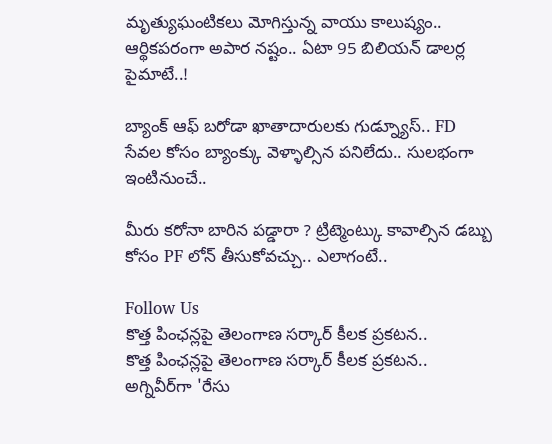మృత్యుఘంటికలు మోగిస్తున్న వాయు కాలుష్యం.. ఆర్థికపరంగా అపార నష్టం.. ఏటా 95 బిలియన్ డాలర్ల పైమాటే..!

బ్యాంక్ ఆఫ్ బరోడా ఖాతాదారులకు గుడ్న్యూస్.. FD సేవల కోసం బ్యాంక్కు వెళ్ళాల్సిన పనిలేదు.. సులభంగా ఇంటినుంచే..

మీరు కరోనా బారిన పడ్డారా ? ట్రిట్మెంట్కు కావాల్సిన డబ్బు కోసం PF లోన్ తీసుకోవచ్చు.. ఎలాగంటే..

Follow Us
కొత్త పింఛన్లపై తెలంగాణ సర్కార్ కీలక ప్రకటన..
కొత్త పింఛన్లపై తెలంగాణ సర్కార్ కీలక ప్రకటన..
అగ్నివీర్‌గా 'రేసు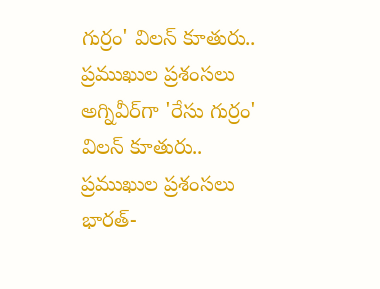గుర్రం' విలన్ కూతురు.. ప్రముఖుల ప్రశంసలు
అగ్నివీర్‌గా 'రేసు గుర్రం' విలన్ కూతురు.. ప్రముఖుల ప్రశంసలు
భారత్-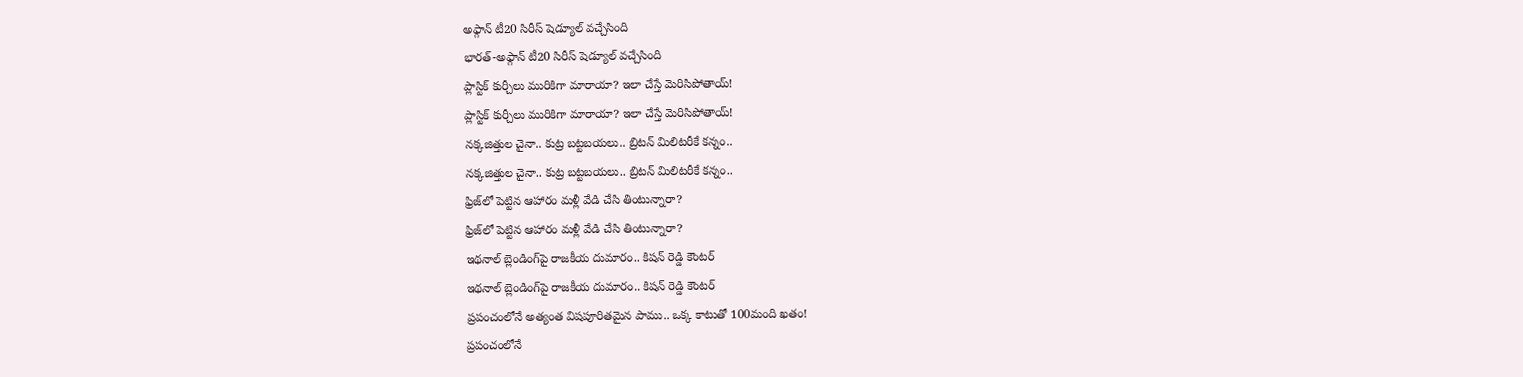అఫ్గాన్ టీ20 సిరీస్ షెడ్యూల్ వచ్చేసింది
భారత్-అఫ్గాన్ టీ20 సిరీస్ షెడ్యూల్ వచ్చేసింది
ప్లాస్టిక్ కుర్చీలు మురికిగా మారాయా? ఇలా చేస్తే మెరిసిపోతాయ్!
ప్లాస్టిక్ కుర్చీలు మురికిగా మారాయా? ఇలా చేస్తే మెరిసిపోతాయ్!
నక్కజిత్తుల చైనా.. కుట్ర బట్టబయలు.. బ్రిటన్ మిలిటరీకే కన్నం..
నక్కజిత్తుల చైనా.. కుట్ర బట్టబయలు.. బ్రిటన్ మిలిటరీకే కన్నం..
ఫ్రిజ్‌లో పెట్టిన ఆహారం మళ్లీ వేడి చేసి తింటున్నారా?
ఫ్రిజ్‌లో పెట్టిన ఆహారం మళ్లీ వేడి చేసి తింటున్నారా?
ఇథనాల్ బ్లెండింగ్‌పై రాజకీయ దుమారం.. కిషన్ రెడ్డి కౌంటర్
ఇథనాల్ బ్లెండింగ్‌పై రాజకీయ దుమారం.. కిషన్ రెడ్డి కౌంటర్
ప్రపంచంలోనే అత్యంత విషపూరితమైన పాము.. ఒక్క కాటుతో 100మంది ఖతం!
ప్రపంచంలోనే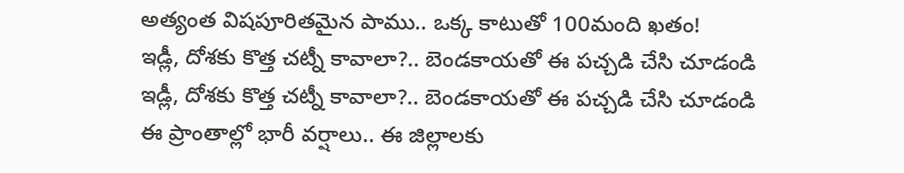అత్యంత విషపూరితమైన పాము.. ఒక్క కాటుతో 100మంది ఖతం!
ఇడ్లీ, దోశకు కొత్త చట్నీ కావాలా?.. బెండకాయతో ఈ పచ్చడి చేసి చూడండి
ఇడ్లీ, దోశకు కొత్త చట్నీ కావాలా?.. బెండకాయతో ఈ పచ్చడి చేసి చూడండి
ఈ ప్రాంతాల్లో భారీ వర్షాలు.. ఈ జిల్లాలకు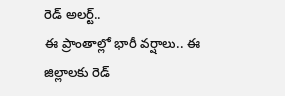రెడ్ అలర్ట్..
ఈ ప్రాంతాల్లో భారీ వర్షాలు.. ఈ జిల్లాలకు రెడ్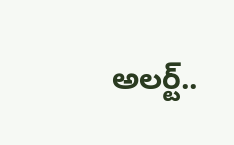అలర్ట్..